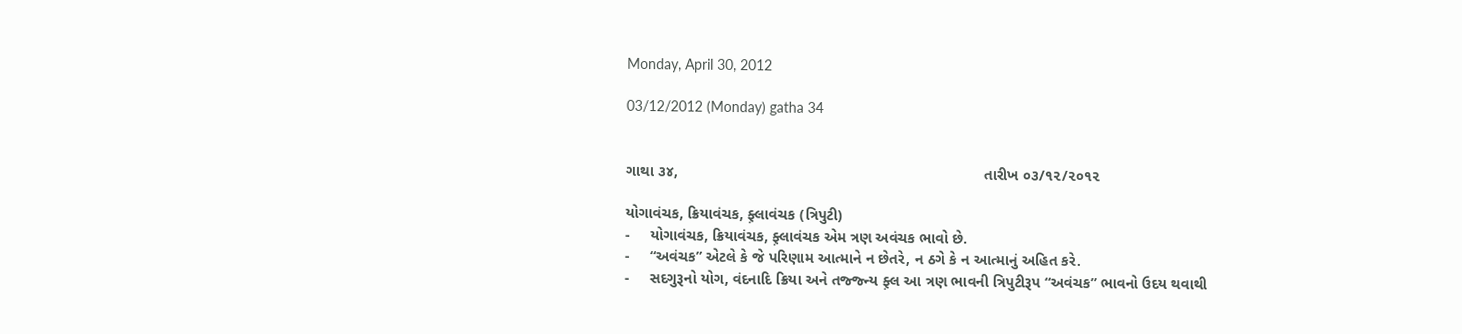Monday, April 30, 2012

03/12/2012 (Monday) gatha 34


ગાથા ૩૪,                                                                         તારીખ ૦૩/૧૨/૨૦૧૨

યોગાવંચક, ક્રિયાવંચક, ફ઼્લાવંચક (ત્રિપુટી)
-     યોગાવંચક, ક્રિયાવંચક, ફ઼્લાવંચક એમ ત્રણ અવંચક ભાવો છે.
-     “અવંચક” એટલે કે જે પરિણામ આત્માને ન છેતરે, ન ઠગે કે ન આત્માનું અહિત કરે.
-     સદગુરૂનો યોગ, વંદનાદિ ક્રિયા અને તજ્જ્ન્ય ફ઼્લ આ ત્રણ ભાવની ત્રિપુટીરૂપ “અવંચક” ભાવનો ઉદય થવાથી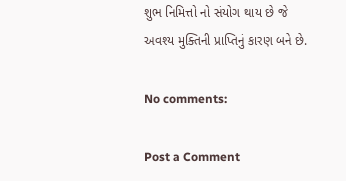શુભ નિમિત્તો નો સંયોગ થાય છે જે અવશ્ય મુક્તિની પ્રાપ્તિનું કારણ બને છે.

No comments:

Post a Comment